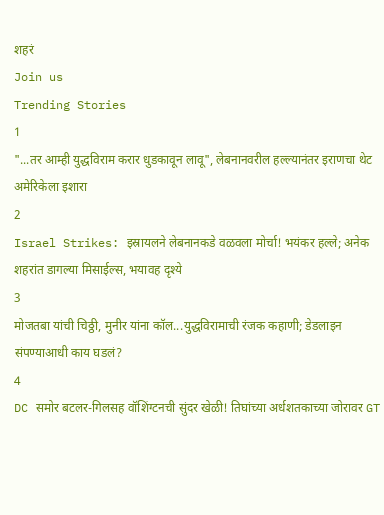शहरं
Join us
Trending Stories
1
"...तर आम्ही युद्धविराम करार धुडकावून लावू", लेबनानवरील हल्ल्यानंतर इराणचा थेट अमेरिकेला इशारा
2
Israel Strikes: इस्रायलने लेबनानकडे वळवला मोर्चा! भयंकर हल्ले; अनेक शहरांत डागल्या मिसाईल्स, भयावह दृश्ये
3
मोजतबा यांची चिठ्ठी, मुनीर यांना कॉल...युद्धविरामाची रंजक कहाणी; डेडलाइन संपण्याआधी काय घडलं?
4
DC समोर बटलर-गिलसह वॉशिंग्टनची सुंदर खेळी! तिघांच्या अर्धशतकाच्या जोरावर GT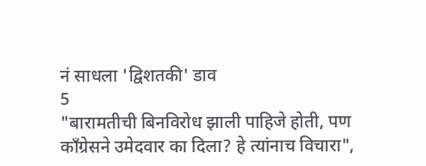नं साधला 'द्विशतकी' डाव
5
"बारामतीची बिनविरोध झाली पाहिजे होती, पण काँग्रेसने उमेदवार का दिला? हे त्यांनाच विचारा",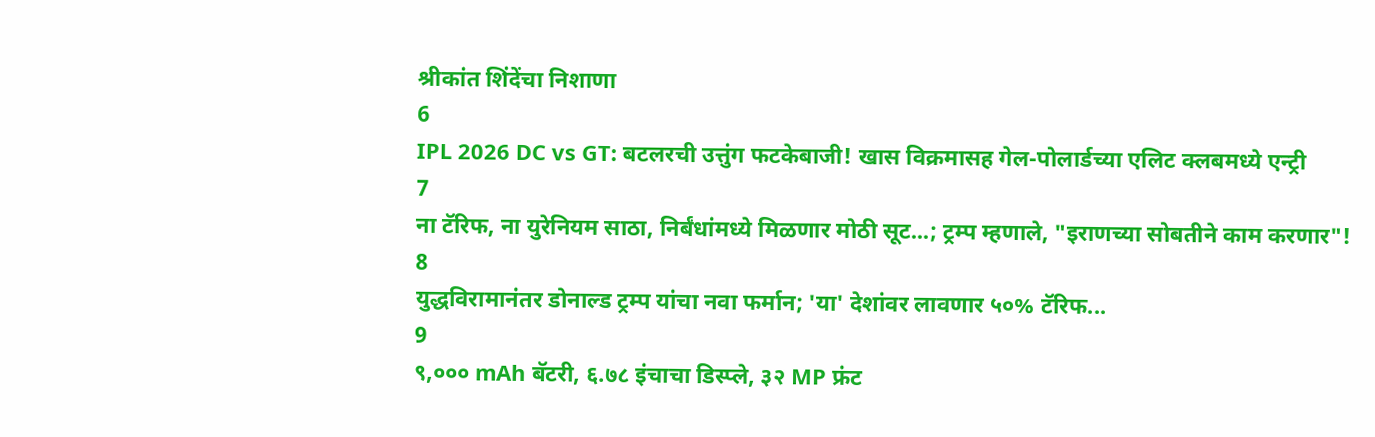श्रीकांत शिंदेंचा निशाणा
6
IPL 2026 DC vs GT: बटलरची उत्तुंग फटकेबाजी! खास विक्रमासह गेल-पोलार्डच्या एलिट क्लबमध्ये एन्ट्री
7
ना टॅरिफ, ना युरेनियम साठा, निर्बंधांमध्ये मिळणार मोठी सूट...; ट्रम्प म्हणाले, "इराणच्या सोबतीने काम करणार"!
8
युद्धविरामानंतर डोनाल्ड ट्रम्प यांचा नवा फर्मान; 'या' देशांवर लावणार ५०% टॅरिफ...
9
९,००० mAh बॅटरी, ६.७८ इंचाचा डिस्प्ले, ३२ MP फ्रंट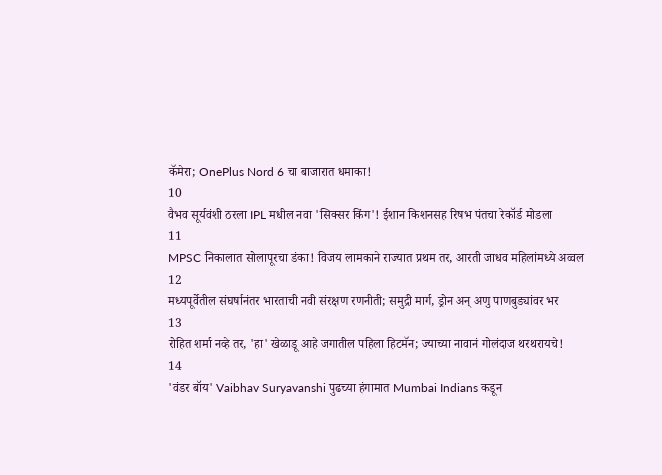कॅमेरा; OnePlus Nord 6 चा बाजारात धमाका!
10
वैभव सूर्यवंशी ठरला IPL मधील नवा 'सिक्सर किंग'! ईशान किशनसह रिषभ पंतचा रेकॉर्ड मोडला
11
MPSC निकालात सोलापूरचा डंका! विजय लामकाने राज्यात प्रथम तर, आरती जाधव महिलांमध्ये अव्वल
12
मध्यपूर्वेतील संघर्षानंतर भारताची नवी संरक्षण रणनीती; समुद्री मार्ग, ड्रोन अन् अणु पाणबुड्यांवर भर
13
रोहित शर्मा नव्हे तर, 'हा' खेळाडू आहे जगातील पहिला हिटमॅन; ज्याच्या नावानं गोलंदाज थरथरायचे!
14
'वंडर बॉय' Vaibhav Suryavanshi पुढच्या हंगामात Mumbai Indians कडून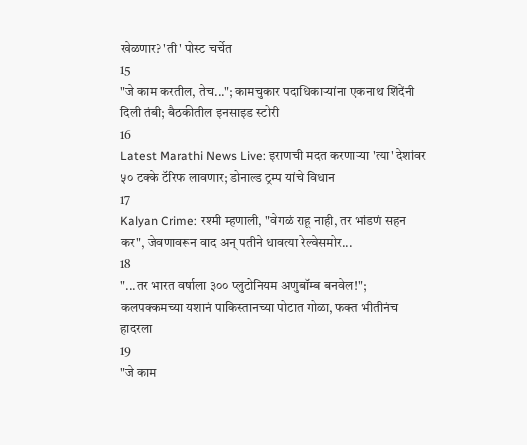खेळणार? 'ती' पोस्ट चर्चेत
15
"जे काम करतील, तेच..."; कामचुकार पदाधिकाऱ्यांना एकनाथ शिंदेंनी दिली तंबी; बैठकीतील इनसाइड स्टोरी
16
Latest Marathi News Live: इराणची मदत करणाऱ्या 'त्या' देशांवर ५० टक्के टॅरिफ लावणार; डोनाल्ड ट्रम्प यांचे विधान
17
Kalyan Crime: रश्मी म्हणाली, "वेगळं राहू नाही, तर भांडणं सहन कर", जेवणावरून वाद अन् पतीने धावत्या रेल्वेसमोर...
18
"...तर भारत वर्षाला ३०० प्लुटोनियम अणुबॉम्ब बनवेल!"; कलपक्कमच्या यशानं पाकिस्तानच्या पोटात गोळा, फक्त भीतीनंच हादरला
19
"जे काम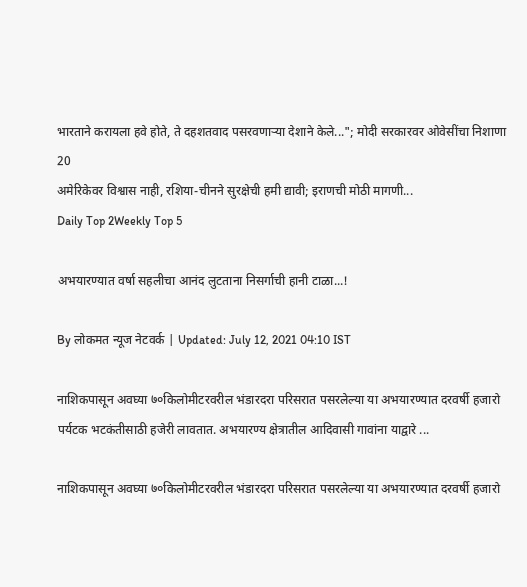भारताने करायला हवे होते, ते दहशतवाद पसरवणाऱ्या देशाने केले..."; मोदी सरकारवर ओवेसींचा निशाणा
20
अमेरिकेवर विश्वास नाही, रशिया-चीनने सुरक्षेची हमी द्यावी; इराणची मोठी मागणी...
Daily Top 2Weekly Top 5

अभयारण्यात वर्षा सहलीचा आनंद लुटताना निसर्गाची हानी टाळा...!

By लोकमत न्यूज नेटवर्क | Updated: July 12, 2021 04:10 IST

नाशिकपासून अवघ्या ७०किलोमीटरवरील भंडारदरा परिसरात पसरलेल्या या अभयारण्यात दरवर्षी हजारो पर्यटक भटकंतीसाठी हजेरी लावतात. अभयारण्य क्षेत्रातील आदिवासी गावांना याद्वारे ...

नाशिकपासून अवघ्या ७०किलोमीटरवरील भंडारदरा परिसरात पसरलेल्या या अभयारण्यात दरवर्षी हजारो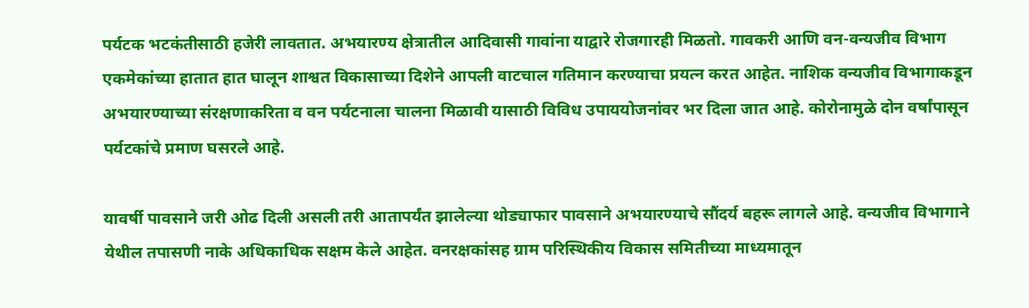पर्यटक भटकंतीसाठी हजेरी लावतात. अभयारण्य क्षेत्रातील आदिवासी गावांना याद्वारे रोजगारही मिळतो. गावकरी आणि वन-वन्यजीव विभाग एकमेकांच्या हातात हात घालून शाश्वत विकासाच्या दिशेने आपली वाटचाल गतिमान करण्याचा प्रयत्न करत आहेत. नाशिक वन्यजीव विभागाकडून अभयारण्याच्या संरक्षणाकरिता व वन पर्यटनाला चालना मिळावी यासाठी विविध उपाययोजनांवर भर दिला जात आहे. कोरोनामुळे दोन वर्षांपासून पर्यटकांचे प्रमाण घसरले आहे.

यावर्षी पावसाने जरी ओढ दिली असली तरी आतापर्यंत झालेल्या थोड्याफार पावसाने अभयारण्याचे सौंदर्य बहरू लागले आहे. वन्यजीव विभागाने येथील तपासणी नाके अधिकाधिक सक्षम केले आहेत. वनरक्षकांसह ग्राम परिस्थिकीय विकास समितीच्या माध्यमातून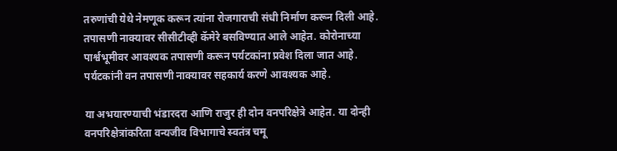तरुणांची येथे नेमणूक करून त्यांना रोजगाराची संधी निर्माण करून दिली आहे. तपासणी नाक्यावर सीसीटीव्ही कॅमेरे बसविण्यात आले आहेत. कोरोनाच्या पार्श्वभूमीवर आवश्यक तपासणी करून पर्यटकांना प्रवेश दिला जात आहे. पर्यटकांनी वन तपासणी नाक्यावर सहकार्य करणे आवश्यक आहे.

या अभयारण्याची भंडारदरा आणि राजुर ही दोन वनपरिक्षेत्रे आहेत. या दोन्ही वनपरिक्षेत्रांकरिता वन्यजीव विभागाचे स्वतंत्र चमू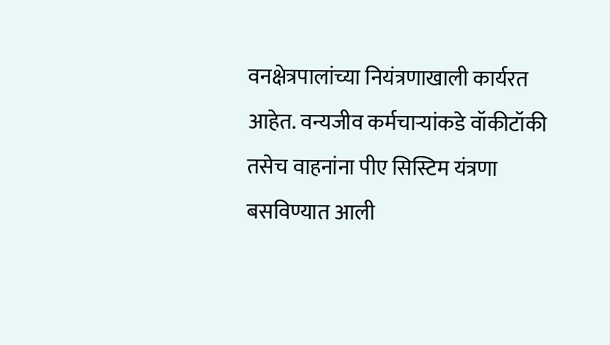वनक्षेत्रपालांच्या नियंत्रणाखाली कार्यरत आहेत. वन्यजीव कर्मचाऱ्यांकडे वॉकीटॉकी तसेच वाहनांना पीए सिस्टिम यंत्रणा बसविण्यात आली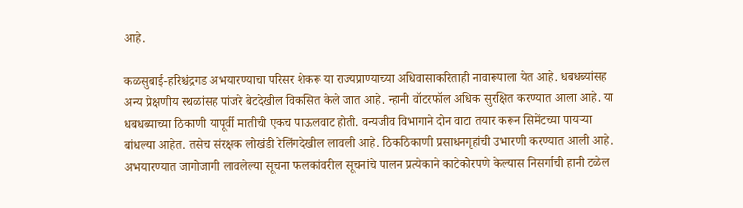आहे.

कळसुबाई-हरिश्चंद्रगड अभयारण्याचा परिसर शेकरू या राज्यप्राण्याच्या अधिवासाकरिताही नावारूपाला येत आहे. धबधब्यांसह अन्य प्रेक्षणीय स्थळांसह पांजरे बेटदेखील विकसित केले जात आहे. न्हानी वॉटरफॉल अधिक सुरक्षित करण्यात आला आहे. या धबधब्याच्या ठिकाणी यापूर्वी मातीची एकच पाऊलवाट होती. वन्यजीव विभागाने दोन वाटा तयार करून सिमेंटच्या पायऱ्या बांधल्या आहेत. तसेच संरक्षक लोखंडी रेलिंगदेखील लावली आहे. ठिकठिकाणी प्रसाधनगृहांची उभारणी करण्यात आली आहे. अभयारण्यात जागोजागी लावलेल्या सूचना फलकांवरील सूचनांचे पालन प्रत्येकाने काटेकोरपणे केल्यास निसर्गाची हानी टळेल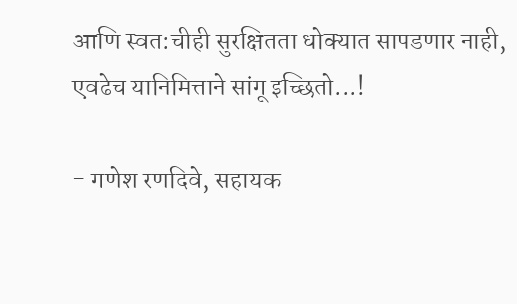आणि स्वत:चीही सुरक्षितता धोक्यात सापडणार नाही, एवढेच यानिमित्ताने सांगू इच्छितो...!

- गणेश रणदिवे, सहायक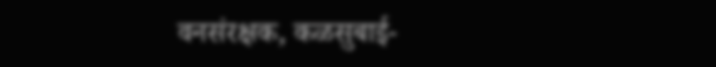वनसंरक्षक, कळसुबाई-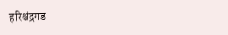हरिश्चंद्रगड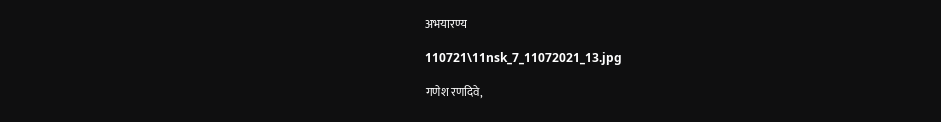अभयारण्य

110721\11nsk_7_11072021_13.jpg

गणेश रणदिवे,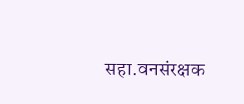सहा.वनसंरक्षक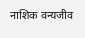नाशिक वन्यजीव